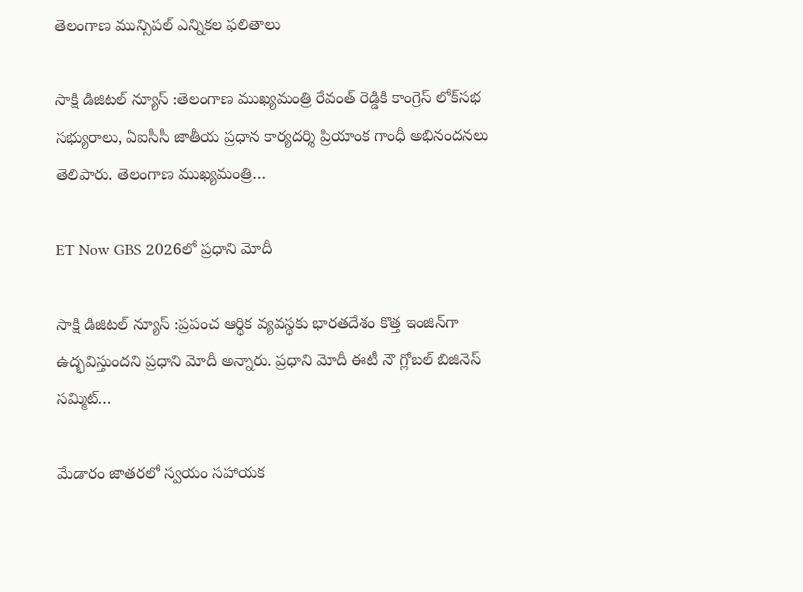తెలంగాణ మున్సిపల్ ఎన్నికల ఫలితాలు

సాక్షి డిజిటల్ న్యూస్ :తెలంగాణ ముఖ్యమంత్రి రేవంత్ రెడ్డికి కాంగ్రెస్ లోక్‌సభ సభ్యురాలు, ఏఐసీసీ జాతీయ ప్రధాన కార్యదర్శి ప్రియాంక గాంధీ అభినందనలు తెలిపారు. తెలంగాణ ముఖ్యమంత్రి…

ET Now GBS 2026లో ప్రధాని మోదీ

సాక్షి డిజిటల్ న్యూస్ :ప్రపంచ ఆర్థిక వ్యవస్థకు భారతదేశం కొత్త ఇంజిన్‌గా ఉద్భవిస్తుందని ప్రధాని మోదీ అన్నారు. ప్రధాని మోదీ ఈటీ నౌ గ్లోబల్ బిజినెస్ సమ్మిట్‌…

మేడారం జాతరలో స్వయం సహాయక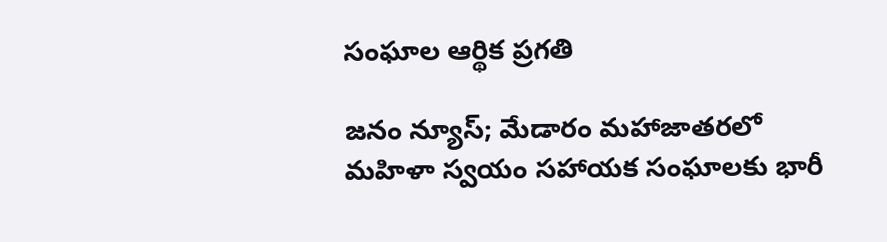సంఘాల ఆర్థిక ప్రగతి

జనం న్యూస్; మేడారం మహాజాతరలో మహిళా స్వయం సహాయక సంఘాలకు భారీ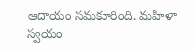ఆదాయం సమకూరింది. మహిళా స్వయం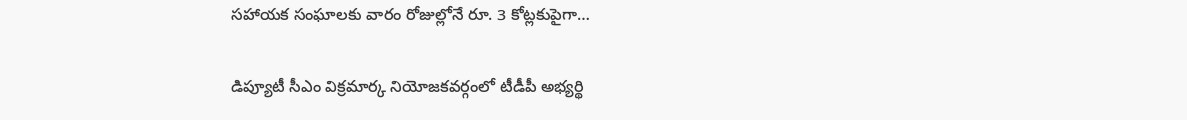సహాయక సంఘాలకు వారం రోజుల్లోనే రూ. 3 కోట్లకుపైగా…

డిప్యూటీ సీఎం విక్రమార్క నియోజకవర్గంలో టీడీపీ అభ్యర్థి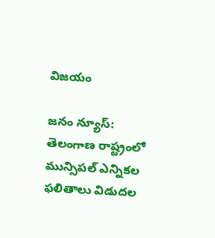విజయం

జనం న్యూస్: తెలంగాణ రాష్ట్రంలో మున్సిపల్ ఎన్నికల ఫలితాలు విడుదల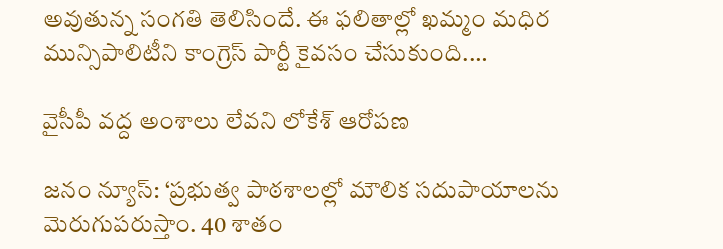అవుతున్న సంగతి తెలిసిందే. ఈ ఫలితాల్లో ఖమ్మం మధిర మున్సిపాలిటీని కాంగ్రెస్ పార్టీ కైవసం చేసుకుంది.…

వైసీపీ వద్ద అంశాలు లేవని లోకేశ్ ఆరోపణ

జనం న్యూస్: ‘ప్రభుత్వ పాఠశాలల్లో మౌలిక సదుపాయాలను మెరుగుపరుస్తాం. 40 శాతం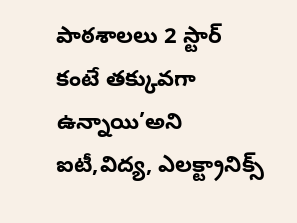పాఠశాలలు 2 స్టార్ కంటే తక్కువగా ఉన్నాయి’అని ఐటీ,విద్య, ఎలక్ట్రానిక్స్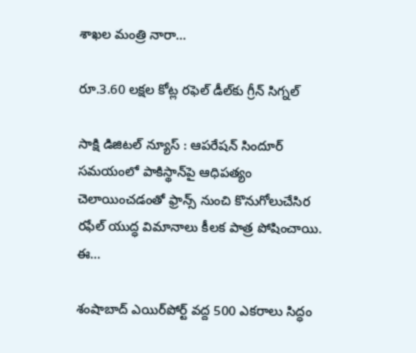శాఖల మంత్రి నారా…

రూ.3.60 లక్షల కోట్ల రఫెల్ డీల్‌కు గ్రీన్ సిగ్నల్

సాక్షి డిజిటల్ న్యూస్ : ఆపరేషన్ సిందూర్ సమయంలో పాకిస్థాన్‌పై ఆధిపత్యం చెలాయించడంతో ఫ్రాన్స్ నుంచి కొనుగోలుచేసిర రఫేల్ యుద్ధ విమానాలు కీలక పాత్ర పోషించాయి. ఈ…

శంషాబాద్ ఎయిర్‌పోర్ట్ వద్ద 500 ఎకరాలు సిద్ధం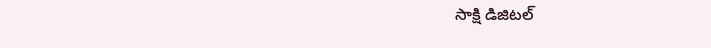సాక్షి డిజిటల్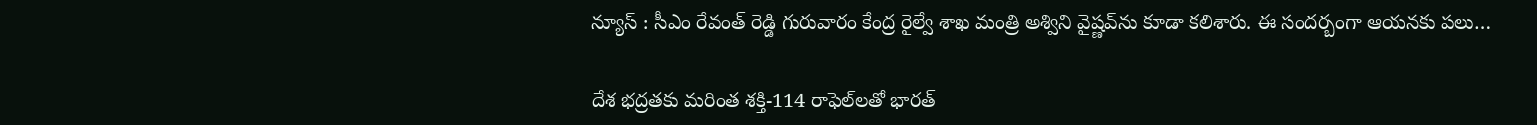న్యూస్ : సీఎం రేవంత్ రెడ్డి గురువారం కేంద్ర రైల్వే శాఖ మంత్రి అశ్విని వైష్ణవ్‌ను కూడా కలిశారు. ఈ సందర్బంగా ఆయనకు పలు…

దేశ భద్రతకు మరింత శక్తి-114 రాఫెల్‌లతో భారత్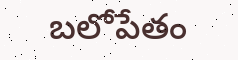బలోపేతం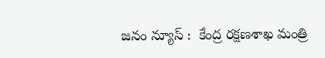జనం న్యూస్ :  కేంద్ర రక్షణశాఖ మంత్రి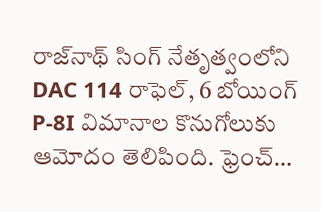రాజ్‌నాథ్ సింగ్ నేతృత్వంలోని DAC 114 రాఫెల్, 6 బోయింగ్ P-8I విమానాల కొనుగోలుకు ఆమోదం తెలిపింది. ఫ్రెంచ్…